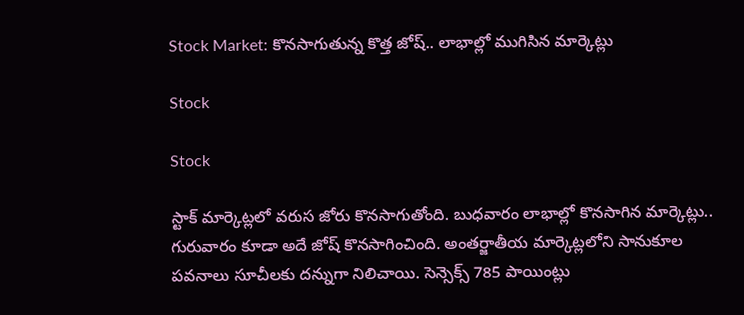Stock Market: కొనసాగుతున్న కొత్త జోష్.. లాభాల్లో ముగిసిన మార్కెట్లు

Stock

Stock

స్టాక్ మార్కెట్లలో వరుస జోరు కొనసాగుతోంది. బుధవారం లాభాల్లో కొనసాగిన మార్కెట్లు.. గురువారం కూడా అదే జోష్ కొనసాగించింది. అంతర్జాతీయ మార్కెట్లలోని సానుకూల పవనాలు సూచీలకు దన్నుగా నిలిచాయి. సెన్సెక్స్ 785 పాయింట్లు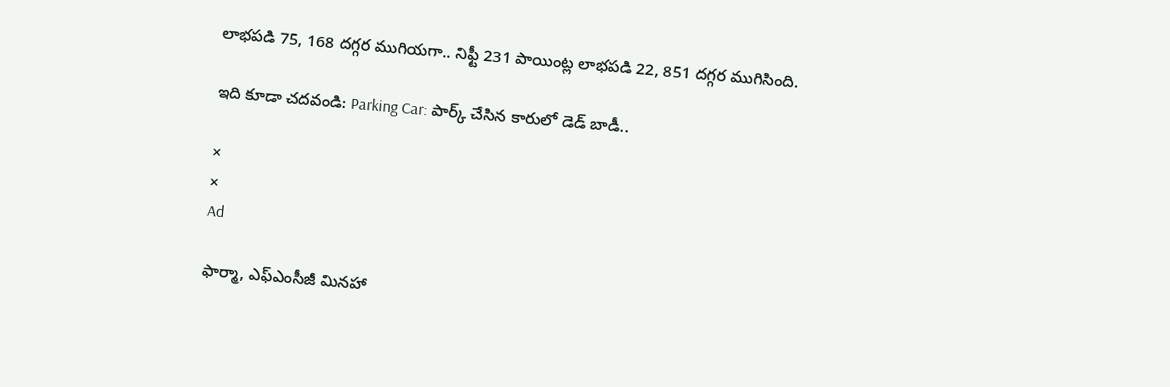లాభపడి 75, 168 దగ్గర ముగియగా.. నిఫ్టీ 231 పాయింట్ల లాభపడి 22, 851 దగ్గర ముగిసింది.

ఇది కూడా చదవండి: Parking Car: పార్క్ చేసిన కారులో డెడ్ బాడీ..

×
×
Ad

ఫార్మా, ఎఫ్‌ఎంసీజీ మినహా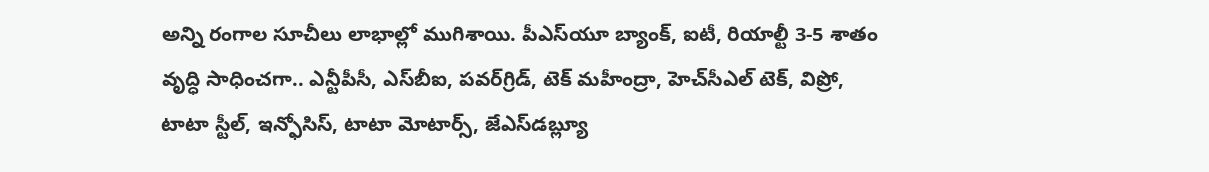అన్ని రంగాల సూచీలు లాభాల్లో ముగిశాయి. పీఎస్‌యూ బ్యాంక్‌, ఐటీ, రియాల్టీ 3-5 శాతం వృద్ధి సాధించగా.. ఎన్టీపీసీ, ఎస్‌బీఐ, పవర్‌గ్రిడ్‌, టెక్‌ మహీంద్రా, హెచ్‌సీఎల్‌ టెక్‌, విప్రో, టాటా స్టీల్‌, ఇన్ఫోసిస్‌, టాటా మోటార్స్‌, జేఎస్‌డబ్ల్యూ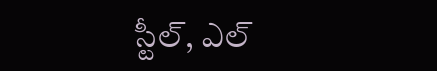స్టీల్‌, ఎల్‌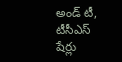అండ్‌ టీ, టీసీఎస్‌ షేర్లు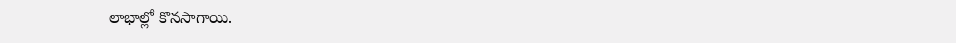లాభాల్లో కొనసాగాయి.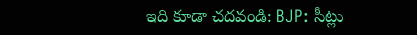ఇది కూడా చదవండి: BJP: సీట్లు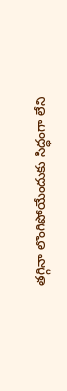తగ్గినా లొంగిపోయేందుకు సిద్ధంగా లేని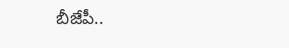బీజేపీ..